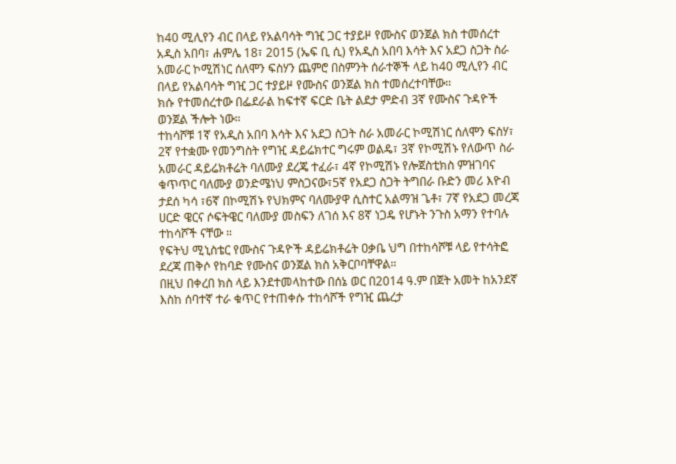ከ40 ሚሊየን ብር በላይ የአልባሳት ግዢ ጋር ተያይዞ የሙስና ወንጀል ክስ ተመሰረተ
አዲስ አበባ፣ ሐምሌ 18፣ 2015 (ኤፍ ቢ ሲ) የአዲስ አበባ እሳት እና አደጋ ስጋት ስራ አመራር ኮሚሽነር ሰለሞን ፍስሃን ጨምሮ በስምንት ሰራተኞች ላይ ከ40 ሚሊየን ብር በላይ የአልባሳት ግዢ ጋር ተያይዞ የሙስና ወንጀል ክስ ተመሰረተባቸው።
ክሱ የተመሰረተው በፌደራል ከፍተኛ ፍርድ ቤት ልደታ ምድብ 3ኛ የሙስና ጉዳዮች ወንጀል ችሎት ነው።
ተከሳሾቹ 1ኛ የአዲስ አበባ እሳት እና አደጋ ስጋት ስራ አመራር ኮሚሽነር ሰለሞን ፍስሃ፣ 2ኛ የተቋሙ የመንግስት የግዢ ዳይሬክተር ግሩም ወልዴ፣ 3ኛ የኮሚሽኑ የለውጥ ስራ አመራር ዳይሬክቶሬት ባለሙያ ደረጄ ተፈራ፣ 4ኛ የኮሚሽኑ የሎጀስቲክስ ምዝገባና ቁጥጥር ባለሙያ ወንድሜነህ ምስጋናው፣5ኛ የአደጋ ስጋት ትግበራ ቡድን መሪ እዮብ ታደሰ ካሳ ፣6ኛ በኮሚሽኑ የህክምና ባለሙያዋ ሲስተር አልማዝ ጌቶ፣ 7ኛ የአደጋ መረጃ ሀርድ ዌርና ሶፍትዌር ባለሙያ መስፍን ለገሰ እና 8ኛ ነጋዴ የሆኑት ንጉስ አማን የተባሉ ተከሳሾች ናቸው ።
የፍትህ ሚኒስቴር የሙስና ጉዳዮች ዳይሬክቶሬት ዐቃቤ ህግ በተከሳሾቹ ላይ የተሳትፎ ደረጃ ጠቅሶ የከባድ የሙስና ወንጀል ክስ አቅርቦባቸዋል።
በዚህ በቀረበ ክስ ላይ እንደተመላከተው በሰኔ ወር በ2014 ዓ.ም በጀት አመት ከአንደኛ እስከ ሰባተኛ ተራ ቁጥር የተጠቀሱ ተከሳሾች የግዢ ጨረታ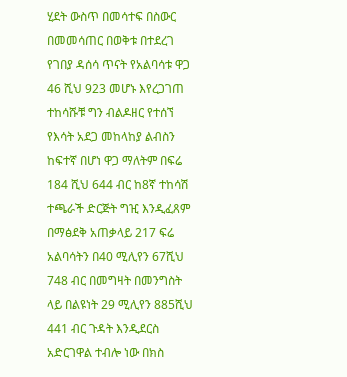ሂደት ውስጥ በመሳተፍ በስውር በመመሳጠር በወቅቱ በተደረገ የገበያ ዳሰሳ ጥናት የአልባሳቱ ዋጋ 46 ሺህ 923 መሆኑ እየረጋገጠ ተከሳሹቹ ግን ብልዶዘር የተሰኘ የእሳት አደጋ መከላከያ ልብስን ከፍተኛ በሆነ ዋጋ ማለትም በፍሬ 184 ሺህ 644 ብር ከ8ኛ ተከሳሽ ተጫራች ድርጅት ግዢ እንዲፈጸም በማፅደቅ አጠቃላይ 217 ፍሬ አልባሳትን በ40 ሚሊየን 67ሺህ 748 ብር በመግዛት በመንግስት ላይ በልዩነት 29 ሚሊየን 885ሺህ 441 ብር ጉዳት እንዲደርስ አድርገዋል ተብሎ ነው በክስ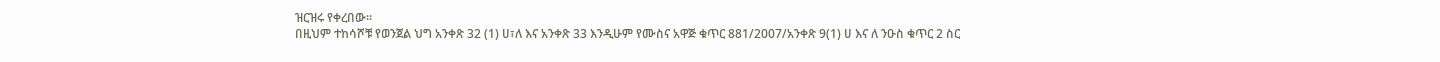ዝርዝሩ የቀረበው።
በዚህም ተከሳሾቹ የወንጀል ህግ አንቀጽ 32 (1) ሀ፣ለ እና አንቀጽ 33 እንዲሁም የሙስና አዋጅ ቁጥር 881/2007/አንቀጽ 9(1) ሀ እና ለ ንዑስ ቁጥር 2 ስር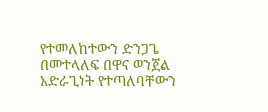የተመለከተውን ድንጋጌ በመተላለፍ በዋና ወንጀል አድራጊነት የተጣለባቸውን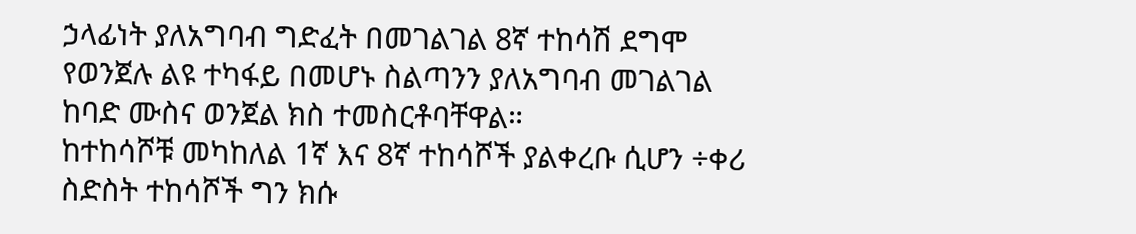ኃላፊነት ያለአግባብ ግድፈት በመገልገል 8ኛ ተከሳሽ ደግሞ የወንጀሉ ልዩ ተካፋይ በመሆኑ ስልጣንን ያለአግባብ መገልገል ከባድ ሙስና ወንጀል ክስ ተመስርቶባቸዋል።
ከተከሳሾቹ መካከለል 1ኛ እና 8ኛ ተከሳሾች ያልቀረቡ ሲሆን ÷ቀሪ ስድስት ተከሳሾች ግን ክሱ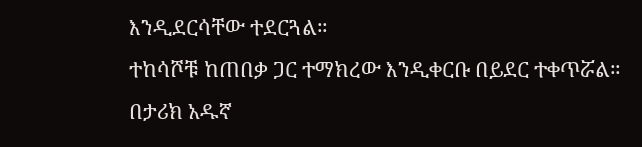እንዲደርሳቸው ተደርጓል።
ተከሳሾቹ ከጠበቃ ጋር ተማክረው እንዲቀርቡ በይደር ተቀጥሯል።
በታሪክ አዱኛ